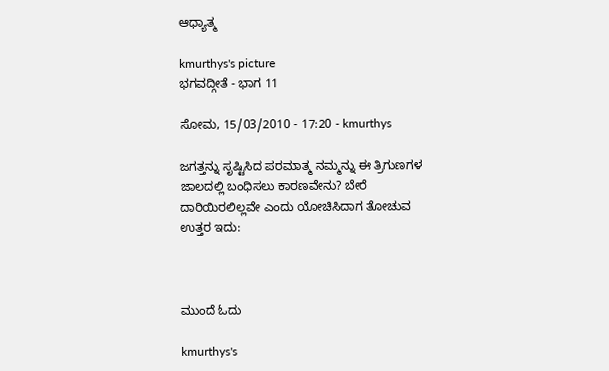ಆಧ್ಯಾತ್ಮ

kmurthys's picture
ಭಗವದ್ಗೀತೆ - ಭಾಗ 11

ಸೋಮ, 15/03/2010 - 17:20 - kmurthys

ಜಗತ್ತನ್ನು ಸೃಷ್ಟಿಸಿದ ಪರಮಾತ್ಮ ನಮ್ಮನ್ನು ಈ ತ್ರಿಗುಣಗಳ ಜಾಲದಲ್ಲಿ ಬಂಧಿಸಲು ಕಾರಣವೇನು? ಬೇರೆ ದಾರಿಯಿರಲಿಲ್ಲವೇ ಎಂದು ಯೋಚಿಸಿದಾಗ ತೋಚುವ ಉತ್ತರ ಇದು:



ಮುಂದೆ ಓದು

kmurthys's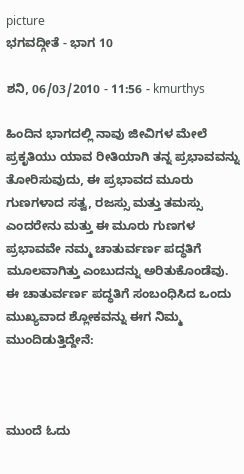picture
ಭಗವದ್ಗೀತೆ - ಭಾಗ 10

ಶನಿ, 06/03/2010 - 11:56 - kmurthys

ಹಿಂದಿನ ಭಾಗದಲ್ಲಿ ನಾವು ಜೀವಿಗಳ ಮೇಲೆ ಪ್ರಕೃತಿಯು ಯಾವ ರೀತಿಯಾಗಿ ತನ್ನ ಪ್ರಭಾವವನ್ನು ತೋರಿಸುವುದು, ಈ ಪ್ರಭಾವದ ಮೂರು ಗುಣಗಳಾದ ಸತ್ವ, ರಜಸ್ಸು ಮತ್ತು ತಮಸ್ಸು ಎಂದರೇನು ಮತ್ತು ಈ ಮೂರು ಗುಣಗಳ ಪ್ರಭಾವವೇ ನಮ್ಮ ಚಾತುರ್ವರ್ಣ ಪದ್ಧತಿಗೆ ಮೂಲವಾಗಿತ್ತು ಎಂಬುದನ್ನು ಅರಿತುಕೊಂಡೆವು. ಈ ಚಾತುರ್ವರ್ಣ ಪದ್ಧತಿಗೆ ಸಂಬಂಧಿಸಿದ ಒಂದು ಮುಖ್ಯವಾದ ಶ್ಲೋಕವನ್ನು ಈಗ ನಿಮ್ಮ ಮುಂದಿಡುತ್ತಿದ್ದೇನೆ:



ಮುಂದೆ ಓದು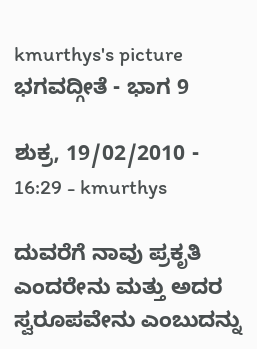kmurthys's picture
ಭಗವದ್ಗೀತೆ - ಭಾಗ 9

ಶುಕ್ರ, 19/02/2010 - 16:29 - kmurthys

ದುವರೆಗೆ ನಾವು ಪ್ರಕೃತಿ ಎಂದರೇನು ಮತ್ತು ಅದರ ಸ್ವರೂಪವೇನು ಎಂಬುದನ್ನು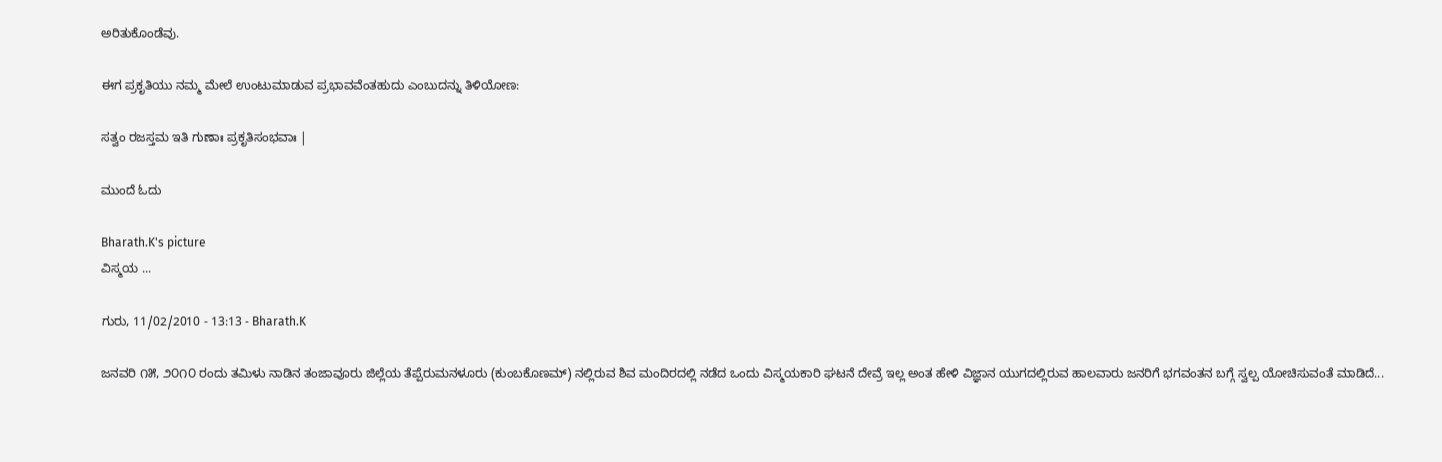ಅರಿತುಕೊಂಡೆವು.

ಈಗ ಪ್ರಕೃತಿಯು ನಮ್ಮ ಮೇಲೆ ಉಂಟುಮಾಡುವ ಪ್ರಭಾವವೆಂತಹುದು ಎಂಬುದನ್ನು ತಿಳಿಯೋಣ:

ಸತ್ವಂ ರಜಸ್ತಮ ಇತಿ ಗುಣಾಃ ಪ್ರಕೃತಿಸಂಭವಾಃ |

ಮುಂದೆ ಓದು

Bharath.K's picture
ವಿಸ್ಮಯ ...

ಗುರು, 11/02/2010 - 13:13 - Bharath.K

ಜನವರಿ ೧೫, ೨೦೧೦ ರಂದು ತಮಿಳು ನಾಡಿನ ತಂಜಾವೂರು ಜಿಲ್ಲೆಯ ತೆಪ್ಪೆರುಮನಳೂರು (ಕುಂಬಕೊಣಮ್) ನಲ್ಲಿರುವ ಶಿವ ಮಂದಿರದಲ್ಲಿ ನಡೆದ ಒಂದು ವಿಸ್ಮಯಕಾರಿ ಘಟನೆ ದೇವ್ರೆ ಇಲ್ಲ ಅಂತ ಹೇಳಿ ವಿಜ್ಞಾನ ಯುಗದಲ್ಲಿರುವ ಹಾಲವಾರು ಜನರಿಗೆ ಭಗವಂತನ ಬಗ್ಗೆ ಸ್ವಲ್ಪ ಯೋಚಿಸುವಂತೆ ಮಾಡಿದೆ...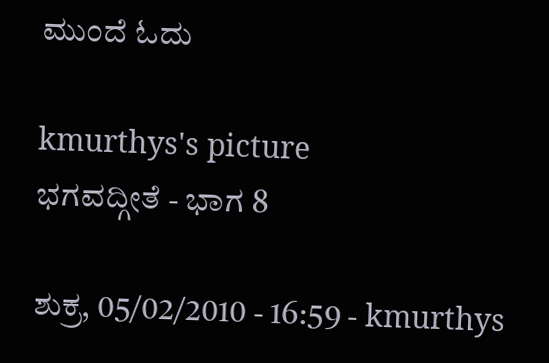ಮುಂದೆ ಓದು

kmurthys's picture
ಭಗವದ್ಗೀತೆ - ಭಾಗ 8

ಶುಕ್ರ, 05/02/2010 - 16:59 - kmurthys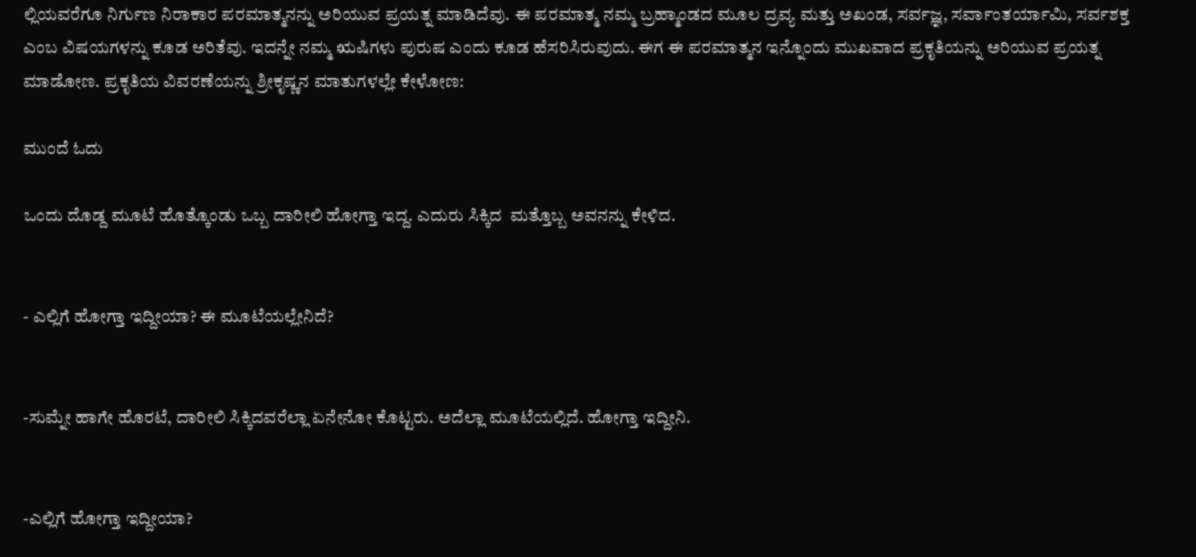ಲ್ಲಿಯವರೆಗೂ ನಿರ್ಗುಣ ನಿರಾಕಾರ ಪರಮಾತ್ಮನನ್ನು ಅರಿಯುವ ಪ್ರಯತ್ನ ಮಾಡಿದೆವು. ಈ ಪರಮಾತ್ಮ ನಮ್ಮ ಬ್ರಹ್ಮಾಂಡದ ಮೂಲ ದ್ರವ್ಯ ಮತ್ತು ಅಖಂಡ, ಸರ್ವಜ್ಞ, ಸರ್ವಾಂತರ್ಯಾಮಿ, ಸರ್ವಶಕ್ತ ಎಂಬ ವಿಷಯಗಳನ್ನು ಕೂಡ ಅರಿತೆವು. ಇದನ್ನೇ ನಮ್ಮ ಋಷಿಗಳು ಪುರುಷ ಎಂದು ಕೂಡ ಹೆಸರಿಸಿರುವುದು. ಈಗ ಈ ಪರಮಾತ್ಮನ ಇನ್ನೊಂದು ಮುಖವಾದ ಪ್ರಕೃತಿಯನ್ನು ಅರಿಯುವ ಪ್ರಯತ್ನ ಮಾಡೋಣ. ಪ್ರಕೃತಿಯ ವಿವರಣೆಯನ್ನು ಶ್ರೀಕೃಷ್ಣನ ಮಾತುಗಳಲ್ಲೇ ಕೇಳೋಣ:

ಮುಂದೆ ಓದು

ಒಂದು ದೊಡ್ದ ಮೂಟೆ ಹೊತ್ಕೊಂಡು ಒಬ್ಬ ದಾರೀಲಿ ಹೋಗ್ತಾ ಇದ್ದ. ಎದುರು ಸಿಕ್ಕಿದ  ಮತ್ತೊಬ್ಬ ಅವನನ್ನು ಕೇಳಿದ.


- ಎಲ್ಲಿಗೆ ಹೋಗ್ತಾ ಇದ್ದೀಯಾ? ಈ ಮೂಟೆಯಲ್ಲೇನಿದೆ?


-ಸುಮ್ನೇ ಹಾಗೇ ಹೊರಟೆ, ದಾರೀಲಿ ಸಿಕ್ಕಿದವರೆಲ್ಲಾ ಏನೇನೋ ಕೊಟ್ಟರು. ಅದೆಲ್ಲಾ ಮೂಟೆಯಲ್ಲಿದೆ. ಹೋಗ್ತಾ ಇದ್ದೀನಿ.


-ಎಲ್ಲಿಗೆ ಹೋಗ್ತಾ ಇದ್ದೀಯಾ?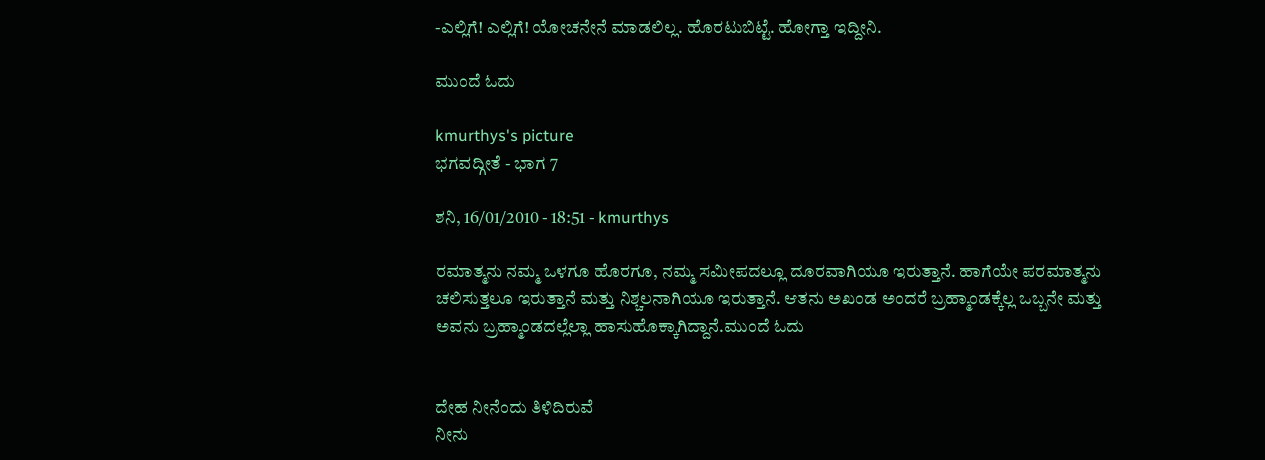-ಎಲ್ಲಿಗೆ! ಎಲ್ಲಿಗೆ! ಯೋಚನೇನೆ ಮಾಡಲಿಲ್ಲ. ಹೊರಟುಬಿಟ್ಟೆ. ಹೋಗ್ತಾ ಇದ್ದೀನಿ.

ಮುಂದೆ ಓದು

kmurthys's picture
ಭಗವದ್ಗೀತೆ - ಭಾಗ 7

ಶನಿ, 16/01/2010 - 18:51 - kmurthys

ರಮಾತ್ಮನು ನಮ್ಮ ಒಳಗೂ ಹೊರಗೂ, ನಮ್ಮ ಸಮೀಪದಲ್ಲೂ ದೂರವಾಗಿಯೂ ಇರುತ್ತಾನೆ. ಹಾಗೆಯೇ ಪರಮಾತ್ಮನು ಚಲಿಸುತ್ತಲೂ ಇರುತ್ತಾನೆ ಮತ್ತು ನಿಶ್ಚಲನಾಗಿಯೂ ಇರುತ್ತಾನೆ. ಆತನು ಅಖಂಡ ಅಂದರೆ ಬ್ರಹ್ಮಾಂಡಕ್ಕೆಲ್ಲ ಒಬ್ಬನೇ ಮತ್ತು ಅವನು ಬ್ರಹ್ಮಾಂಡದಲ್ಲೆಲ್ಲಾ ಹಾಸುಹೊಕ್ಕಾಗಿದ್ದಾನೆ.ಮುಂದೆ ಓದು


ದೇಹ ನೀನೆಂದು ತಿಳಿದಿರುವೆ
ನೀನು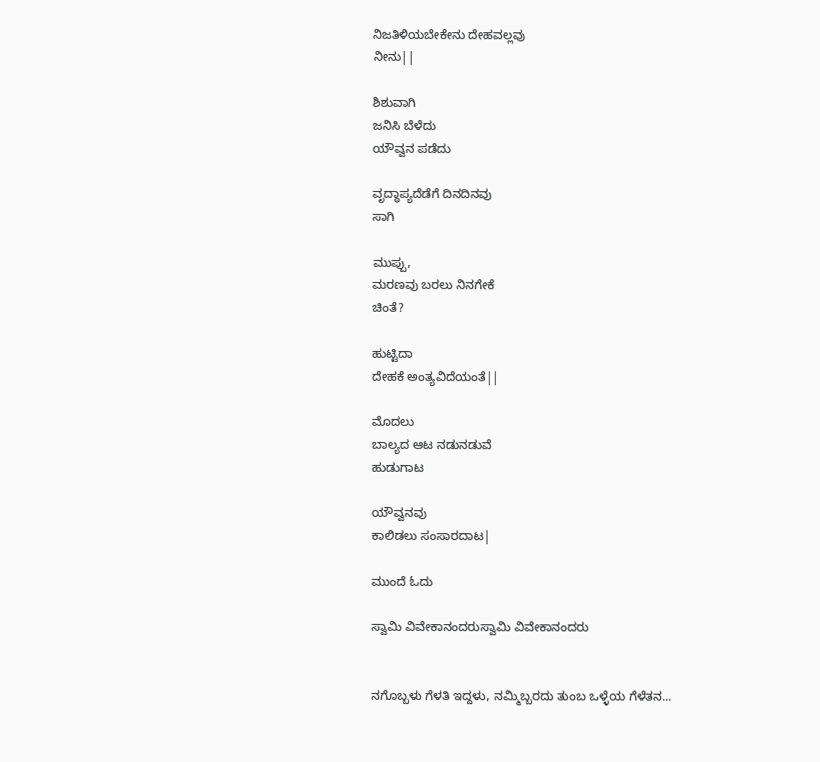ನಿಜತಿಳಿಯಬೇಕೇನು ದೇಹವಲ್ಲವು
ನೀನು||

ಶಿಶುವಾಗಿ
ಜನಿಸಿ ಬೆಳೆದು
ಯೌವ್ವನ ಪಡೆದು

ವೃದ್ಧಾಪ್ಯದೆಡೆಗೆ ದಿನದಿನವು
ಸಾಗಿ

ಮುಪ್ಪು,
ಮರಣವು ಬರಲು ನಿನಗೇಕೆ
ಚಿಂತೆ?

ಹುಟ್ಟಿದಾ
ದೇಹಕೆ ಅಂತ್ಯವಿದೆಯಂತೆ||

ಮೊದಲು
ಬಾಲ್ಯದ ಆಟ ನಡುನಡುವೆ
ಹುಡುಗಾಟ

ಯೌವ್ವನವು
ಕಾಲಿಡಲು ಸಂಸಾರದಾಟ|

ಮುಂದೆ ಓದು

ಸ್ವಾಮಿ ವಿವೇಕಾನಂದರುಸ್ವಾಮಿ ವಿವೇಕಾನಂದರು


ನಗೊಬ್ಬಳು ಗೆಳತಿ ಇದ್ದಳು, ನಮ್ಮಿಬ್ಬರದು ತುಂಬ ಒಳ್ಳೆಯ ಗೆಳೆತನ...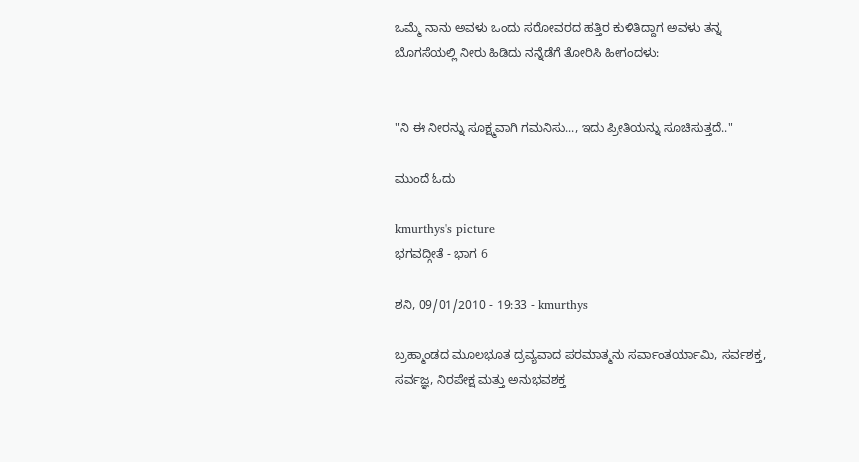ಒಮ್ಮೆ ನಾನು ಅವಳು ಒಂದು ಸರೋವರದ ಹತ್ತಿರ ಕುಳಿತಿದ್ದಾಗ ಅವಳು ತನ್ನ ಬೊಗಸೆಯಲ್ಲಿ ನೀರು ಹಿಡಿದು ನನ್ನೆಡೆಗೆ ತೋರಿಸಿ ಹೀಗಂದಳು:


"ನಿ ಈ ನೀರನ್ನು ಸೂಕ್ಷ್ಮವಾಗಿ ಗಮನಿಸು..., ಇದು ಪ್ರೀತಿಯನ್ನು ಸೂಚಿಸುತ್ತದೆ.."

ಮುಂದೆ ಓದು

kmurthys's picture
ಭಗವದ್ಗೀತೆ - ಭಾಗ 6

ಶನಿ, 09/01/2010 - 19:33 - kmurthys

ಬ್ರಹ್ಮಾಂಡದ ಮೂಲಭೂತ ದ್ರವ್ಯವಾದ ಪರಮಾತ್ಮನು ಸರ್ವಾಂತರ್ಯಾಮಿ, ಸರ್ವಶಕ್ತ, ಸರ್ವಜ್ಞ, ನಿರಪೇಕ್ಷ ಮತ್ತು ಅನುಭವಶಕ್ತ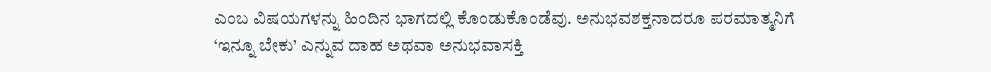ಎಂಬ ವಿಷಯಗಳನ್ನು ಹಿಂದಿನ ಭಾಗದಲ್ಲಿ ಕೊಂಡುಕೊಂಡೆವು. ಅನುಭವಶಕ್ತನಾದರೂ ಪರಮಾತ್ಮನಿಗೆ ‘ಇನ್ನೂ ಬೇಕು’ ಎನ್ನುವ ದಾಹ ಅಥವಾ ಅನುಭವಾಸಕ್ತಿ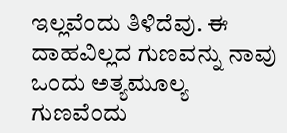ಇಲ್ಲವೆಂದು ತಿಳಿದೆವು. ಈ ದಾಹವಿಲ್ಲದ ಗುಣವನ್ನು ನಾವು ಒಂದು ಅತ್ಯಮೂಲ್ಯ ಗುಣವೆಂದು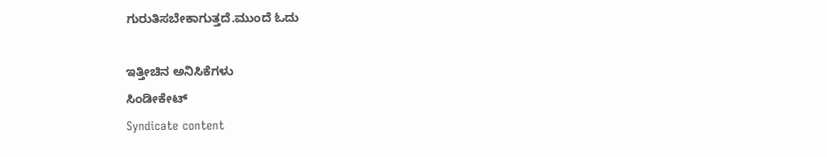ಗುರುತಿಸಬೇಕಾಗುತ್ತದೆ.ಮುಂದೆ ಓದು

ಇತ್ತೀಚಿನ ಅನಿಸಿಕೆಗಳು
ಸಿಂಡೀಕೇಟ್
Syndicate content